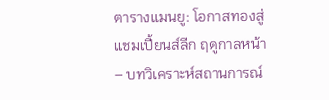ตารางแมนยู: โอกาสทองสู่แชมเปี้ยนส์ลีก ฤดูกาลหน้า – บทวิเคราะห์สถานการณ์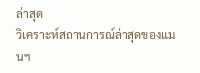ล่าสุด
วิเคราะห์สถานการณ์ล่าสุดของแมนฯ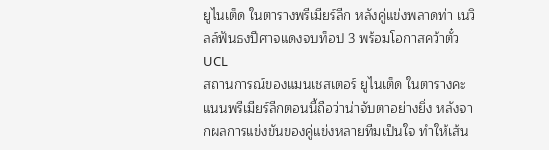ยูไนเต็ด ในตารางพรีเมียร์ลีก หลังคู่แข่งพลาดท่า เนวิลล์ฟันธงปีศาจแดงจบท็อป 3 พร้อมโอกาสคว้าตั๋ว UCL
สถานการณ์ของแมนเชสเตอร์ ยูไนเต็ด ในตารางคะแนนพรีเมียร์ลีกตอนนี้ถือว่าน่าจับตาอย่างยิ่ง หลังจากผลการแข่งขันของคู่แข่งหลายทีมเป็นใจ ทำให้เส้น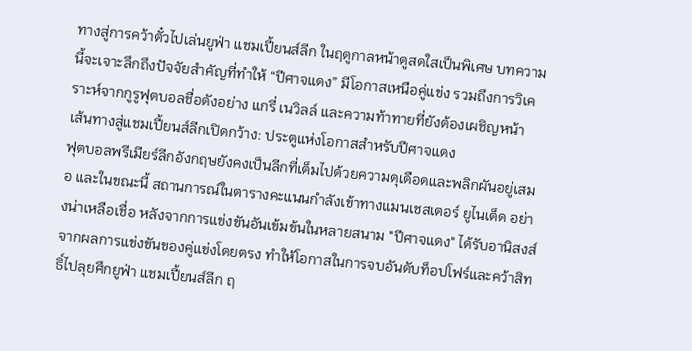ทางสู่การคว้าตั๋วไปเล่นยูฟ่า แชมเปี้ยนส์ลีก ในฤดูกาลหน้าดูสดใสเป็นพิเศษ บทความนี้จะเจาะลึกถึงปัจจัยสำคัญที่ทำให้ “ปีศาจแดง” มีโอกาสเหนือคู่แข่ง รวมถึงการวิเคราะห์จากกูรูฟุตบอลชื่อดังอย่าง แกรี่ เนวิลล์ และความท้าทายที่ยังต้องเผชิญหน้า
เส้นทางสู่แชมเปี้ยนส์ลีกเปิดกว้าง: ประตูแห่งโอกาสสำหรับปีศาจแดง
ฟุตบอลพรีเมียร์ลีกอังกฤษยังคงเป็นลีกที่เต็มไปด้วยความดุเดือดและพลิกผันอยู่เสมอ และในขณะนี้ สถานการณ์ในตารางคะแนนกำลังเข้าทางแมนเชสเตอร์ ยูไนเต็ด อย่างน่าเหลือเชื่อ หลังจากการแข่งขันอันเข้มข้นในหลายสนาม "ปีศาจแดง" ได้รับอานิสงส์จากผลการแข่งขันของคู่แข่งโดยตรง ทำให้โอกาสในการจบอันดับท็อปโฟร์และคว้าสิทธิ์ไปลุยศึกยูฟ่า แชมเปี้ยนส์ลีก ฤ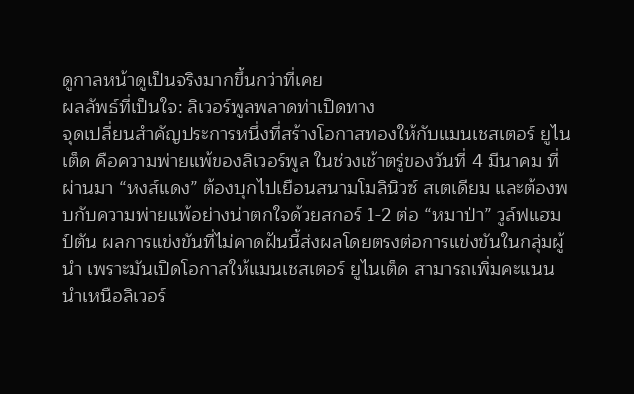ดูกาลหน้าดูเป็นจริงมากขึ้นกว่าที่เคย
ผลลัพธ์ที่เป็นใจ: ลิเวอร์พูลพลาดท่าเปิดทาง
จุดเปลี่ยนสำคัญประการหนึ่งที่สร้างโอกาสทองให้กับแมนเชสเตอร์ ยูไนเต็ด คือความพ่ายแพ้ของลิเวอร์พูล ในช่วงเช้าตรู่ของวันที่ 4 มีนาคม ที่ผ่านมา “หงส์แดง” ต้องบุกไปเยือนสนามโมลินิวซ์ สเตเดียม และต้องพบกับความพ่ายแพ้อย่างน่าตกใจด้วยสกอร์ 1-2 ต่อ “หมาป่า” วูล์ฟแฮมป์ตัน ผลการแข่งขันที่ไม่คาดฝันนี้ส่งผลโดยตรงต่อการแข่งขันในกลุ่มผู้นำ เพราะมันเปิดโอกาสให้แมนเชสเตอร์ ยูไนเต็ด สามารถเพิ่มคะแนนนำเหนือลิเวอร์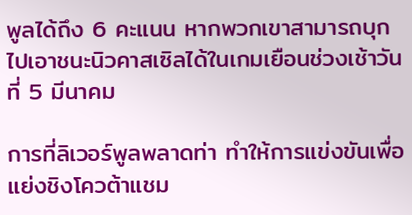พูลได้ถึง 6 คะแนน หากพวกเขาสามารถบุกไปเอาชนะนิวคาสเซิลได้ในเกมเยือนช่วงเช้าวันที่ 5 มีนาคม

การที่ลิเวอร์พูลพลาดท่า ทำให้การแข่งขันเพื่อแย่งชิงโควต้าแชม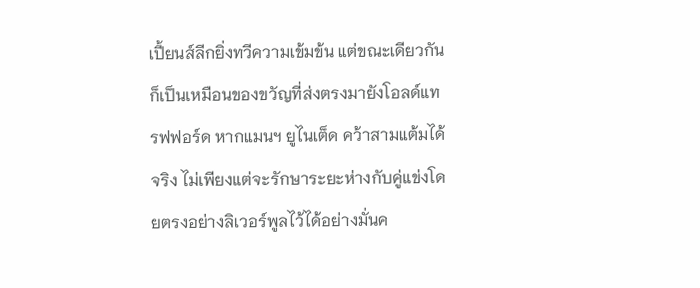เปี้ยนส์ลีกยิ่งทวีความเข้มข้น แต่ขณะเดียวกันก็เป็นเหมือนของขวัญที่ส่งตรงมายังโอลด์แทรฟฟอร์ด หากแมนฯ ยูไนเต็ด คว้าสามแต้มได้จริง ไม่เพียงแต่จะรักษาระยะห่างกับคู่แข่งโดยตรงอย่างลิเวอร์พูลไว้ได้อย่างมั่นค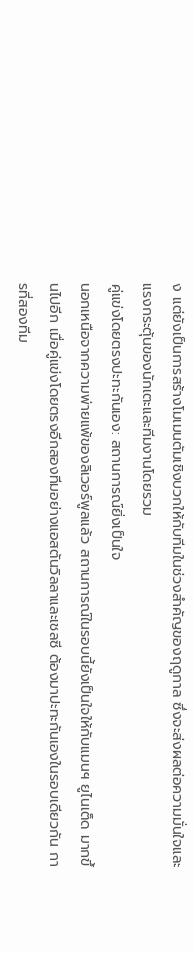ง แต่ยังเป็นการสร้างโมเมนตัมเชิงบวกให้กับทีมในช่วงสำคัญของฤดูกาล ซึ่งจะส่งผลต่อความมั่นใจและแรงกระตุ้นของนักเตะและทีมงานโดยรวม
คู่แข่งโดยตรงปะทะกันเอง: สถานการณ์ยิ่งเป็นใจ
นอกเหนือจากความพ่ายแพ้ของลิเวอร์พูลแล้ว สถานการณ์ในรอบนี้ยังเป็นใจให้กับแมนฯ ยูไนเต็ด มากขึ้นไปอีก เมื่อคู่แข่งโดยตรงอีกสองทีมอย่างแอสตันวิลลาและเชลซี ต้องมาปะทะกันเองในรอบเดียวกัน การที่สองทีม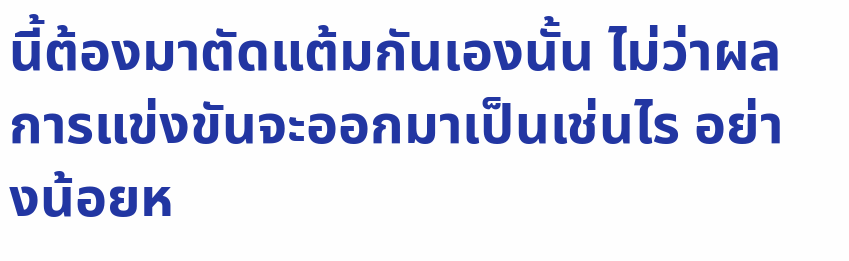นี้ต้องมาตัดแต้มกันเองนั้น ไม่ว่าผลการแข่งขันจะออกมาเป็นเช่นไร อย่างน้อยห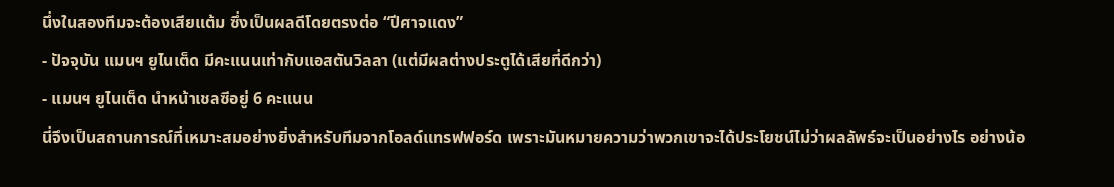นึ่งในสองทีมจะต้องเสียแต้ม ซึ่งเป็นผลดีโดยตรงต่อ “ปีศาจแดง”
- ปัจจุบัน แมนฯ ยูไนเต็ด มีคะแนนเท่ากับแอสตันวิลลา (แต่มีผลต่างประตูได้เสียที่ดีกว่า)
- แมนฯ ยูไนเต็ด นำหน้าเชลซีอยู่ 6 คะแนน
นี่จึงเป็นสถานการณ์ที่เหมาะสมอย่างยิ่งสำหรับทีมจากโอลด์แทรฟฟอร์ด เพราะมันหมายความว่าพวกเขาจะได้ประโยชน์ไม่ว่าผลลัพธ์จะเป็นอย่างไร อย่างน้อ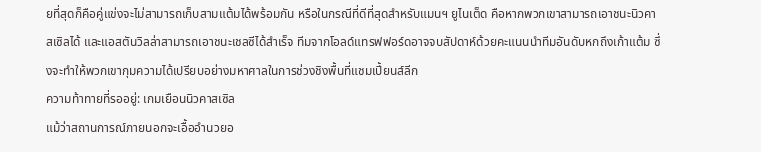ยที่สุดก็คือคู่แข่งจะไม่สามารถเก็บสามแต้มได้พร้อมกัน หรือในกรณีที่ดีที่สุดสำหรับแมนฯ ยูไนเต็ด คือหากพวกเขาสามารถเอาชนะนิวคาสเซิลได้ และแอสตันวิลล่าสามารถเอาชนะเชลซีได้สำเร็จ ทีมจากโอลด์แทรฟฟอร์ดอาจจบสัปดาห์ด้วยคะแนนนำทีมอันดับหกถึงเก้าแต้ม ซึ่งจะทำให้พวกเขากุมความได้เปรียบอย่างมหาศาลในการช่วงชิงพื้นที่แชมเปี้ยนส์ลีก
ความท้าทายที่รออยู่: เกมเยือนนิวคาสเซิล
แม้ว่าสถานการณ์ภายนอกจะเอื้ออำนวยอ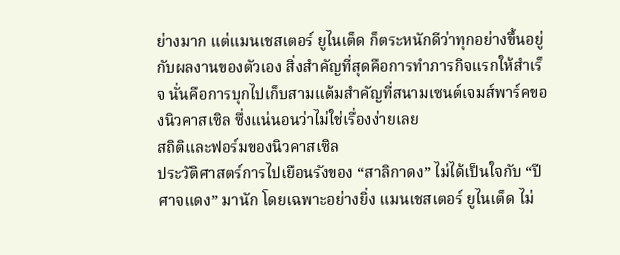ย่างมาก แต่แมนเชสเตอร์ ยูไนเต็ด ก็ตระหนักดีว่าทุกอย่างขึ้นอยู่กับผลงานของตัวเอง สิ่งสำคัญที่สุดคือการทำภารกิจแรกให้สำเร็จ นั่นคือการบุกไปเก็บสามแต้มสำคัญที่สนามเซนต์เจมส์พาร์คของนิวคาสเซิล ซึ่งแน่นอนว่าไม่ใช่เรื่องง่ายเลย
สถิติและฟอร์มของนิวคาสเซิล
ประวัติศาสตร์การไปเยือนรังของ “สาลิกาดง” ไม่ได้เป็นใจกับ “ปีศาจแดง” มานัก โดยเฉพาะอย่างยิ่ง แมนเชสเตอร์ ยูไนเต็ด ไม่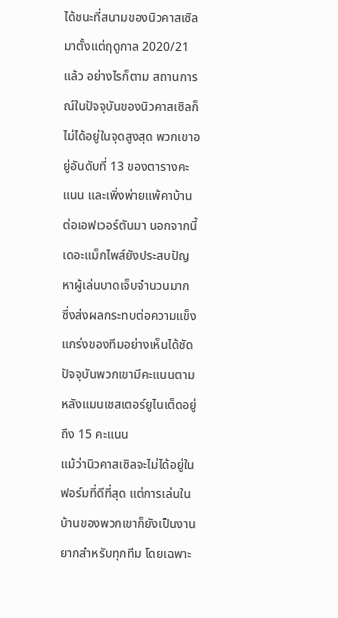ได้ชนะที่สนามของนิวคาสเซิลมาตั้งแต่ฤดูกาล 2020/21 แล้ว อย่างไรก็ตาม สถานการณ์ในปัจจุบันของนิวคาสเซิลก็ไม่ได้อยู่ในจุดสูงสุด พวกเขาอยู่อันดับที่ 13 ของตารางคะแนน และเพิ่งพ่ายแพ้คาบ้านต่อเอฟเวอร์ตันมา นอกจากนี้ เดอะแม็กไพส์ยังประสบปัญหาผู้เล่นบาดเจ็บจำนวนมาก ซึ่งส่งผลกระทบต่อความแข็งแกร่งของทีมอย่างเห็นได้ชัด ปัจจุบันพวกเขามีคะแนนตามหลังแมนเชสเตอร์ยูไนเต็ดอยู่ถึง 15 คะแนน
แม้ว่านิวคาสเซิลจะไม่ได้อยู่ในฟอร์มที่ดีที่สุด แต่การเล่นในบ้านของพวกเขาก็ยังเป็นงานยากสำหรับทุกทีม โดยเฉพาะ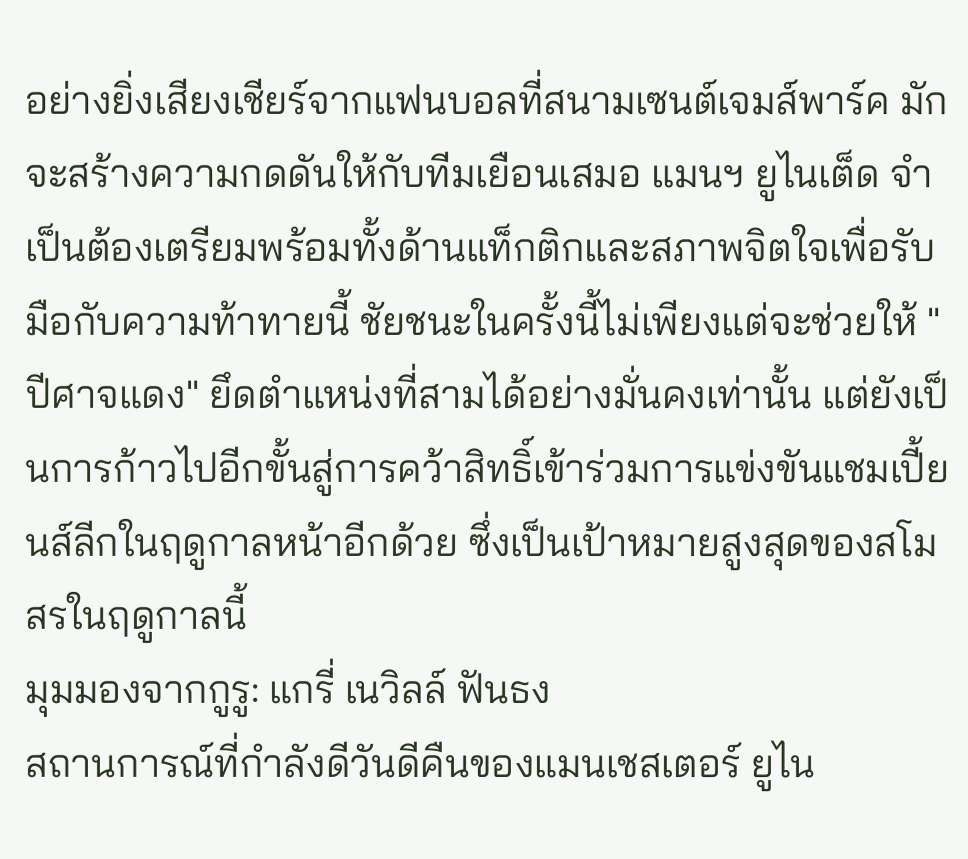อย่างยิ่งเสียงเชียร์จากแฟนบอลที่สนามเซนต์เจมส์พาร์ค มักจะสร้างความกดดันให้กับทีมเยือนเสมอ แมนฯ ยูไนเต็ด จำเป็นต้องเตรียมพร้อมทั้งด้านแท็กติกและสภาพจิตใจเพื่อรับมือกับความท้าทายนี้ ชัยชนะในครั้งนี้ไม่เพียงแต่จะช่วยให้ "ปีศาจแดง" ยึดตำแหน่งที่สามได้อย่างมั่นคงเท่านั้น แต่ยังเป็นการก้าวไปอีกขั้นสู่การคว้าสิทธิ์เข้าร่วมการแข่งขันแชมเปี้ยนส์ลีกในฤดูกาลหน้าอีกด้วย ซึ่งเป็นเป้าหมายสูงสุดของสโมสรในฤดูกาลนี้
มุมมองจากกูรู: แกรี่ เนวิลล์ ฟันธง
สถานการณ์ที่กำลังดีวันดีคืนของแมนเชสเตอร์ ยูไน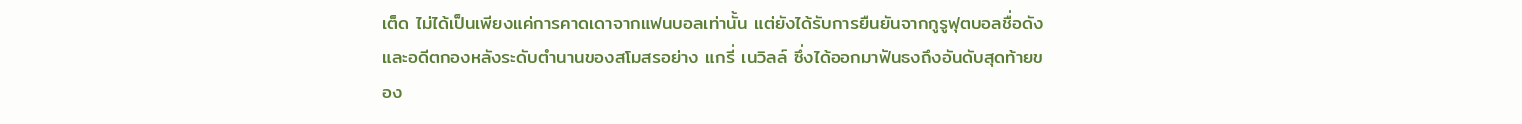เต็ด ไม่ได้เป็นเพียงแค่การคาดเดาจากแฟนบอลเท่านั้น แต่ยังได้รับการยืนยันจากกูรูฟุตบอลชื่อดังและอดีตกองหลังระดับตำนานของสโมสรอย่าง แกรี่ เนวิลล์ ซึ่งได้ออกมาฟันธงถึงอันดับสุดท้ายของ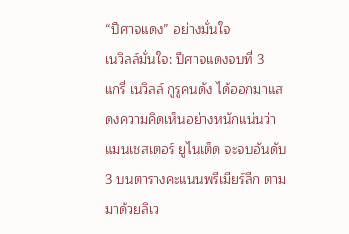“ปีศาจแดง” อย่างมั่นใจ
เนวิลล์มั่นใจ: ปีศาจแดงจบที่ 3
แกรี่ เนวิลล์ กูรูคนดัง ได้ออกมาแสดงความคิดเห็นอย่างหนักแน่นว่า แมนเชสเตอร์ ยูไนเต็ด จะจบอันดับ 3 บนตารางคะแนนพรีเมียร์ลีก ตามมาด้วยลิเว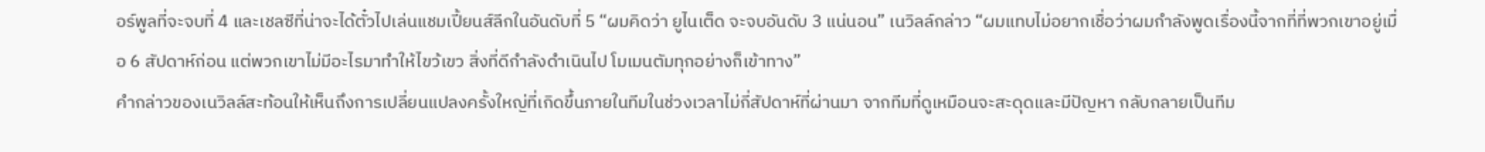อร์พูลที่จะจบที่ 4 และเชลซีที่น่าจะได้ตั๋วไปเล่นแชมเปี้ยนส์ลีกในอันดับที่ 5 “ผมคิดว่า ยูไนเต็ด จะจบอันดับ 3 แน่นอน” เนวิลล์กล่าว “ผมแทบไม่อยากเชื่อว่าผมกำลังพูดเรื่องนี้จากที่ที่พวกเขาอยู่เมื่อ 6 สัปดาห์ก่อน แต่พวกเขาไม่มีอะไรมาทำให้ไขว้เขว สิ่งที่ดีกำลังดำเนินไป โมเมนตัมทุกอย่างก็เข้าทาง”
คำกล่าวของเนวิลล์สะท้อนให้เห็นถึงการเปลี่ยนแปลงครั้งใหญ่ที่เกิดขึ้นภายในทีมในช่วงเวลาไม่กี่สัปดาห์ที่ผ่านมา จากทีมที่ดูเหมือนจะสะดุดและมีปัญหา กลับกลายเป็นทีม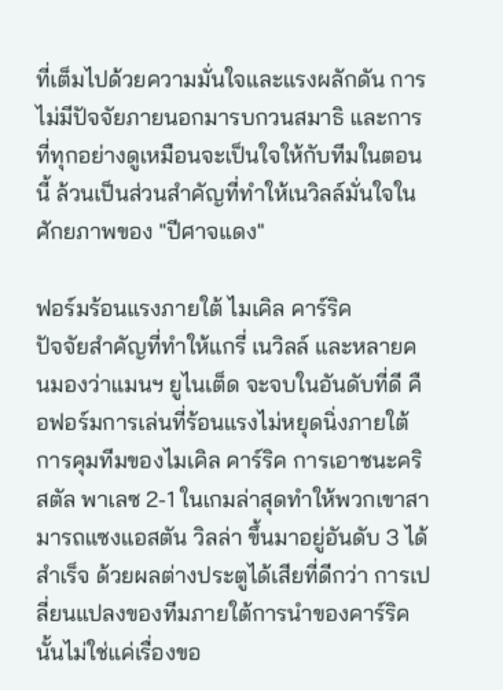ที่เต็มไปด้วยความมั่นใจและแรงผลักดัน การไม่มีปัจจัยภายนอกมารบกวนสมาธิ และการที่ทุกอย่างดูเหมือนจะเป็นใจให้กับทีมในตอนนี้ ล้วนเป็นส่วนสำคัญที่ทำให้เนวิลล์มั่นใจในศักยภาพของ "ปีศาจแดง"

ฟอร์มร้อนแรงภายใต้ ไมเคิล คาร์ริค
ปัจจัยสำคัญที่ทำให้แกรี่ เนวิลล์ และหลายคนมองว่าแมนฯ ยูไนเต็ด จะจบในอันดับที่ดี คือฟอร์มการเล่นที่ร้อนแรงไม่หยุดนิ่งภายใต้การคุมทีมของไมเคิล คาร์ริค การเอาชนะคริสตัล พาเลซ 2-1 ในเกมล่าสุดทำให้พวกเขาสามารถแซงแอสตัน วิลล่า ขึ้นมาอยู่อันดับ 3 ได้สำเร็จ ด้วยผลต่างประตูได้เสียที่ดีกว่า การเปลี่ยนแปลงของทีมภายใต้การนำของคาร์ริคนั้นไม่ใช่แค่เรื่องขอ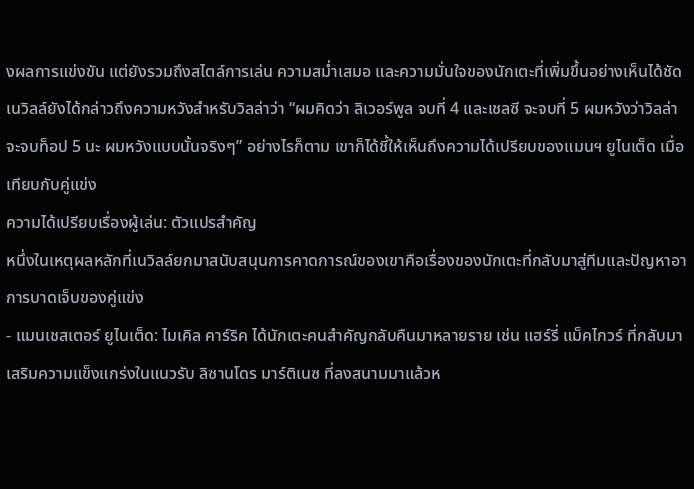งผลการแข่งขัน แต่ยังรวมถึงสไตล์การเล่น ความสม่ำเสมอ และความมั่นใจของนักเตะที่เพิ่มขึ้นอย่างเห็นได้ชัด
เนวิลล์ยังได้กล่าวถึงความหวังสำหรับวิลล่าว่า “ผมคิดว่า ลิเวอร์พูล จบที่ 4 และเชลซี จะจบที่ 5 ผมหวังว่าวิลล่า จะจบท็อป 5 นะ ผมหวังแบบนั้นจริงๆ” อย่างไรก็ตาม เขาก็ได้ชี้ให้เห็นถึงความได้เปรียบของแมนฯ ยูไนเต็ด เมื่อเทียบกับคู่แข่ง
ความได้เปรียบเรื่องผู้เล่น: ตัวแปรสำคัญ
หนึ่งในเหตุผลหลักที่เนวิลล์ยกมาสนับสนุนการคาดการณ์ของเขาคือเรื่องของนักเตะที่กลับมาสู่ทีมและปัญหาอาการบาดเจ็บของคู่แข่ง
- แมนเชสเตอร์ ยูไนเต็ด: ไมเคิล คาร์ริค ได้นักเตะคนสำคัญกลับคืนมาหลายราย เช่น แฮร์รี่ แม็คไกวร์ ที่กลับมาเสริมความแข็งแกร่งในแนวรับ ลิซานโดร มาร์ติเนซ ที่ลงสนามมาแล้วห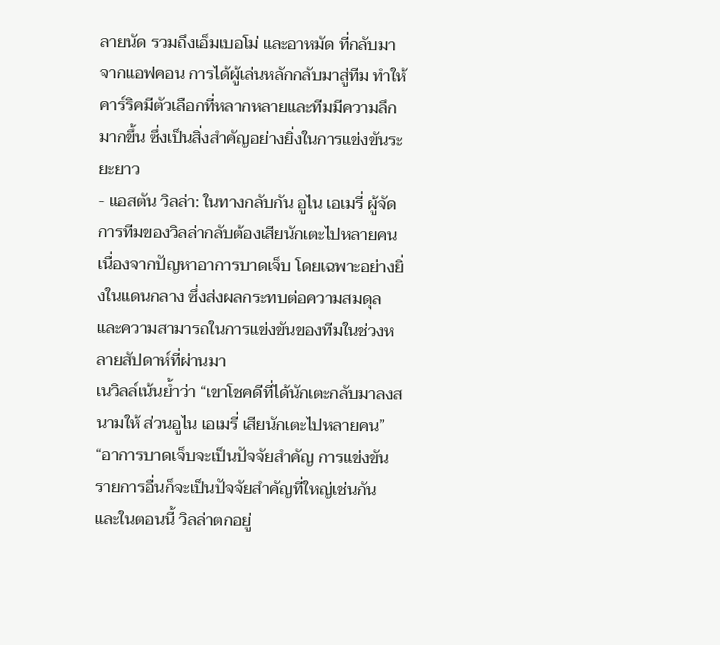ลายนัด รวมถึงเอ็มเบอโม่ และอาหมัด ที่กลับมาจากแอฟคอน การได้ผู้เล่นหลักกลับมาสู่ทีม ทำให้คาร์ริคมีตัวเลือกที่หลากหลายและทีมมีความลึกมากขึ้น ซึ่งเป็นสิ่งสำคัญอย่างยิ่งในการแข่งขันระยะยาว
- แอสตัน วิลล่า: ในทางกลับกัน อูไน เอเมรี่ ผู้จัดการทีมของวิลล่ากลับต้องเสียนักเตะไปหลายคนเนื่องจากปัญหาอาการบาดเจ็บ โดยเฉพาะอย่างยิ่งในแดนกลาง ซึ่งส่งผลกระทบต่อความสมดุลและความสามารถในการแข่งขันของทีมในช่วงหลายสัปดาห์ที่ผ่านมา
เนวิลล์เน้นย้ำว่า “เขาโชคดีที่ได้นักเตะกลับมาลงสนามให้ ส่วนอูไน เอเมรี่ เสียนักเตะไปหลายคน” “อาการบาดเจ็บจะเป็นปัจจัยสำคัญ การแข่งขันรายการอื่นก็จะเป็นปัจจัยสำคัญที่ใหญ่เช่นกัน และในตอนนี้ วิลล่าตกอยู่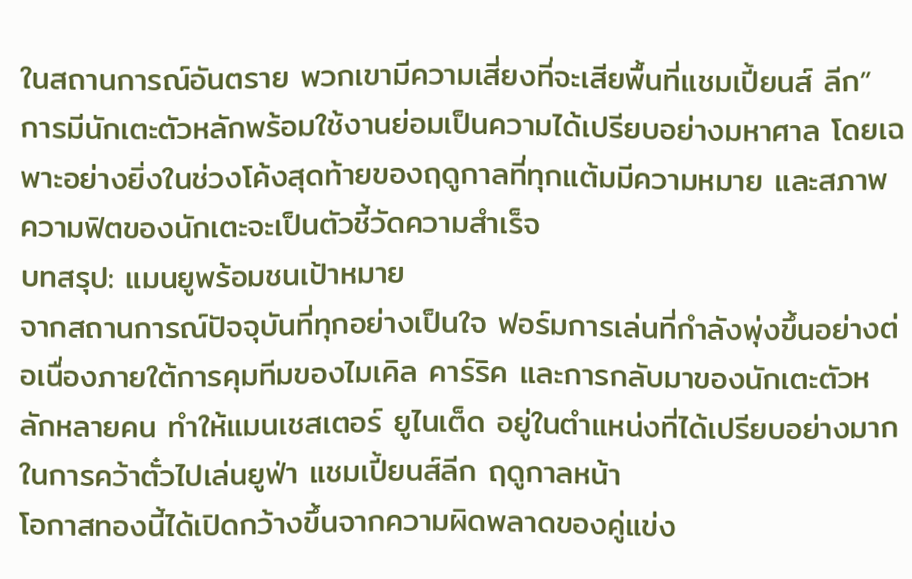ในสถานการณ์อันตราย พวกเขามีความเสี่ยงที่จะเสียพื้นที่แชมเปี้ยนส์ ลีก” การมีนักเตะตัวหลักพร้อมใช้งานย่อมเป็นความได้เปรียบอย่างมหาศาล โดยเฉพาะอย่างยิ่งในช่วงโค้งสุดท้ายของฤดูกาลที่ทุกแต้มมีความหมาย และสภาพความฟิตของนักเตะจะเป็นตัวชี้วัดความสำเร็จ
บทสรุป: แมนยูพร้อมชนเป้าหมาย
จากสถานการณ์ปัจจุบันที่ทุกอย่างเป็นใจ ฟอร์มการเล่นที่กำลังพุ่งขึ้นอย่างต่อเนื่องภายใต้การคุมทีมของไมเคิล คาร์ริค และการกลับมาของนักเตะตัวหลักหลายคน ทำให้แมนเชสเตอร์ ยูไนเต็ด อยู่ในตำแหน่งที่ได้เปรียบอย่างมากในการคว้าตั๋วไปเล่นยูฟ่า แชมเปี้ยนส์ลีก ฤดูกาลหน้า
โอกาสทองนี้ได้เปิดกว้างขึ้นจากความผิดพลาดของคู่แข่ง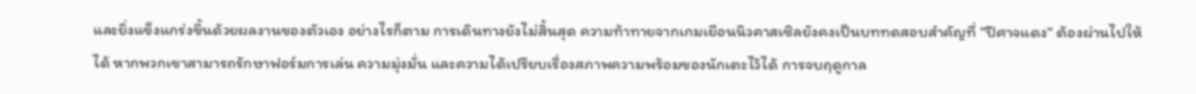และยิ่งแข็งแกร่งขึ้นด้วยผลงานของตัวเอง อย่างไรก็ตาม การเดินทางยังไม่สิ้นสุด ความท้าทายจากเกมเยือนนิวคาสเซิลยังคงเป็นบททดสอบสำคัญที่ "ปีศาจแดง" ต้องผ่านไปให้ได้ หากพวกเขาสามารถรักษาฟอร์มการเล่น ความมุ่งมั่น และความได้เปรียบเรื่องสภาพความพร้อมของนักเตะไว้ได้ การจบฤดูกาล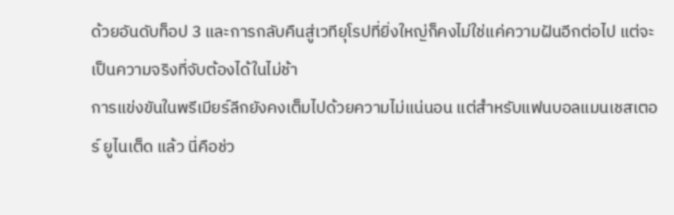ด้วยอันดับท็อป 3 และการกลับคืนสู่เวทียุโรปที่ยิ่งใหญ่ก็คงไม่ใช่แค่ความฝันอีกต่อไป แต่จะเป็นความจริงที่จับต้องได้ในไม่ช้า
การแข่งขันในพรีเมียร์ลีกยังคงเต็มไปด้วยความไม่แน่นอน แต่สำหรับแฟนบอลแมนเชสเตอร์ ยูไนเต็ด แล้ว นี่คือช่ว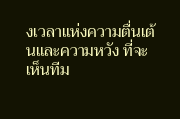งเวลาแห่งความตื่นเต้นและความหวัง ที่จะเห็นทีม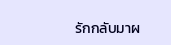รักกลับมาผ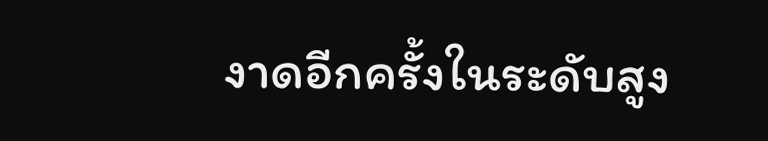งาดอีกครั้งในระดับสูง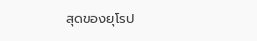สุดของยุโรป